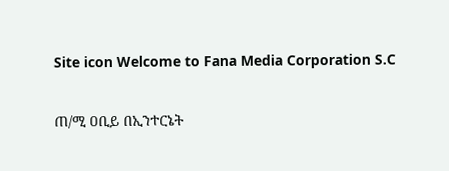Site icon Welcome to Fana Media Corporation S.C

ጠ/ሚ ዐቢይ በኢንተርኔት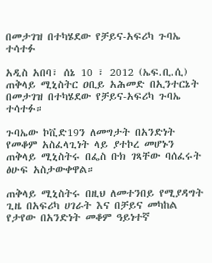በመታገዝ በተካሄደው የቻይና-አፍሪካ ጉባኤ ተሳተፉ

አዲስ አበባ፣ ሰኔ 10 ፣ 2012 (ኤፍ.ቢ.ሲ) ጠቅላይ ሚኒስትር ዐቢይ አሕመድ በኢንተርኔት በመታገዝ በተካሄደው የቻይና-አፍሪካ ጉባኤ ተሳተፉ።

ጉባኤው ኮቪድ19ን ለመግታት በአንድነት የመቆም አስፈላጊነት ላይ ያተኮረ መሆኑን ጠቅላይ ሚኒስትሩ በፌስ ቡክ ገጻቸው ባሰፈሩት ፅሁፍ አስታውቀዋል።

ጠቅላይ ሚኒስትሩ በዚህ ለመተንበይ የሚያዳግት ጊዜ በአፍሪካ ሀገራት እና በቻይና መካከል የታየው በአንድነት መቆም ዓይነተኛ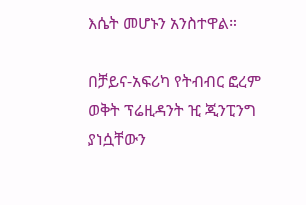እሴት መሆኑን አንስተዋል።

በቻይና-አፍሪካ የትብብር ፎረም ወቅት ፕሬዚዳንት ዢ ጂንፒንግ ያነሷቸውን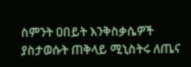ስምንት ዐበይት እንቅስቃሴዎች ያስታወሱት ጠቅላይ ሚኒስትሩ ለጤና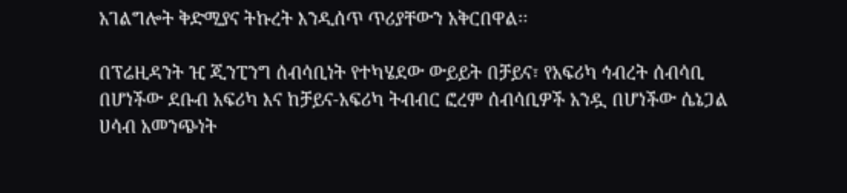አገልግሎት ቅድሚያና ትኩረት እንዲሰጥ ጥሪያቸውን አቅርበዋል፡፡

በፕሬዚዳንት ዢ ጂንፒንግ ሰብሳቢነት የተካሄደው ውይይት በቻይና፣ የአፍሪካ ኅብረት ሰብሳቢ በሆነችው ደቡብ አፍሪካ እና ከቻይና-አፍሪካ ትብብር ፎረም ሰብሳቢዎች አንዷ በሆነችው ሴኔጋል ሀሳብ አመንጭነት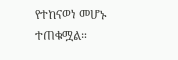የተከናወነ መሆኑ ተጠቁሟል።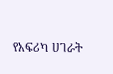የአፍሪካ ሀገራት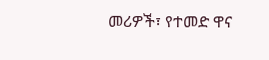መሪዎች፣ የተመድ ዋና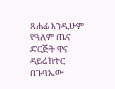ጸሐፊ እንዲሁም የዓለም ጤና ድርጅት ዋና ዳይሬክተር በጉባኤው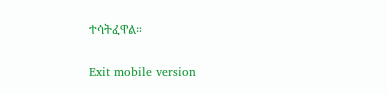ተሳትፈዋል።

Exit mobile version